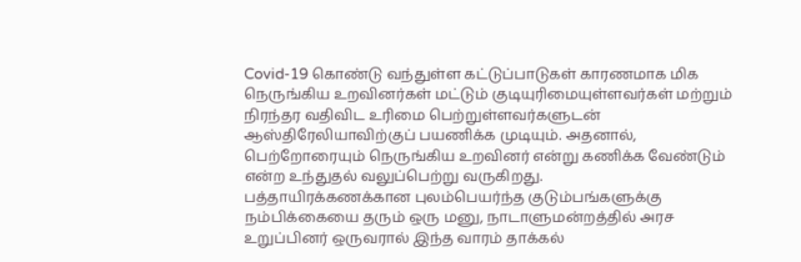Covid-19 கொண்டு வந்துள்ள கட்டுப்பாடுகள் காரணமாக மிக நெருங்கிய உறவினர்கள் மட்டும் குடியுரிமையுள்ளவர்கள் மற்றும் நிரந்தர வதிவிட உரிமை பெற்றுள்ளவர்களுடன் ஆஸ்திரேலியாவிற்குப் பயணிக்க முடியும். அதனால், பெற்றோரையும் நெருங்கிய உறவினர் என்று கணிக்க வேண்டும் என்ற உந்துதல் வலுப்பெற்று வருகிறது.
பத்தாயிரக்கணக்கான புலம்பெயர்ந்த குடும்பங்களுக்கு நம்பிக்கையை தரும் ஒரு மனு, நாடாளுமன்றத்தில் அரச உறுப்பினர் ஒருவரால் இந்த வாரம் தாக்கல்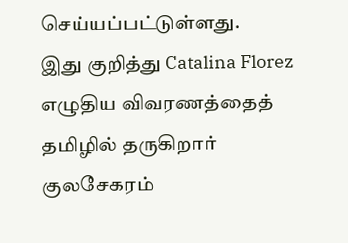செய்யப்பட்டுள்ளது.
இது குறித்து Catalina Florez எழுதிய விவரணத்தைத் தமிழில் தருகிறார் குலசேகரம்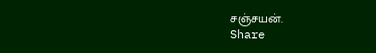சஞ்சயன்.
Share